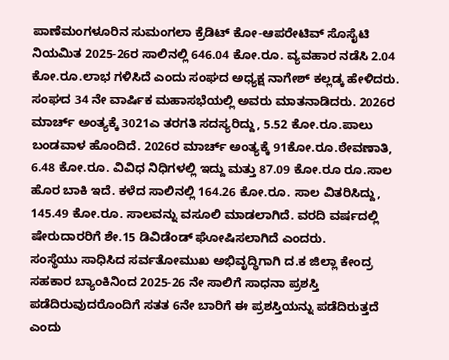ಪಾಣೆಮಂಗಳೂರಿನ ಸುಮಂಗಲಾ ಕ್ರೆಡಿಟ್ ಕೋ-ಆಪರೇಟಿವ್ ಸೊಸೈಟಿ ನಿಯಮಿತ 2025-26ರ ಸಾಲಿನಲ್ಲಿ 646.04 ಕೋ.ರೂ. ವ್ಯವಹಾರ ನಡೆಸಿ 2.04 ಕೋ.ರೂ.ಲಾಭ ಗಳಿಸಿದೆ ಎಂದು ಸಂಘದ ಅಧ್ಯಕ್ಷ ನಾಗೇಶ್ ಕಲ್ಲಡ್ಕ ಹೇಳಿದರು.
ಸಂಘದ 34 ನೇ ವಾರ್ಷಿಕ ಮಹಾಸಭೆಯಲ್ಲಿ ಅವರು ಮಾತನಾಡಿದರು. 2026ರ ಮಾರ್ಚ್ ಅಂತ್ಯಕ್ಕೆ 3021ಎ ತರಗತಿ ಸದಸ್ಯರಿದ್ದು, 5.52 ಕೋ.ರೂ.ಪಾಲು ಬಂಡವಾಳ ಹೊಂದಿದೆ. 2026ರ ಮಾರ್ಚ್ ಅಂತ್ಯಕ್ಕೆ 91ಕೋ.ರೂ.ಠೇವಣಾತಿ, 6.48 ಕೋ.ರೂ. ವಿವಿಧ ನಿಧಿಗಳಲ್ಲಿ ಇದ್ದು ಮತ್ತು 87.09 ಕೋ.ರೂ ರೂ.ಸಾಲ ಹೊರ ಬಾಕಿ ಇದೆ. ಕಳೆದ ಸಾಲಿನಲ್ಲಿ 164.26 ಕೋ.ರೂ. ಸಾಲ ವಿತರಿಸಿದ್ದು, 145.49 ಕೋ.ರೂ. ಸಾಲವನ್ನು ವಸೂಲಿ ಮಾಡಲಾಗಿದೆ. ವರದಿ ವರ್ಷದಲ್ಲಿ ಷೇರುದಾರರಿಗೆ ಶೇ.15 ಡಿವಿಡೆಂಡ್ ಘೋಷಿಸಲಾಗಿದೆ ಎಂದರು.
ಸಂಸ್ಥೆಯು ಸಾಧಿಸಿದ ಸರ್ವತೋಮುಖ ಅಭಿವೃದ್ಧಿಗಾಗಿ ದ.ಕ ಜಿಲ್ಲಾ ಕೇಂದ್ರ ಸಹಕಾರ ಬ್ಯಾಂಕಿನಿಂದ 2025-26 ನೇ ಸಾಲಿಗೆ ಸಾಧನಾ ಪ್ರಶಸ್ತಿ ಪಡೆದಿರುವುದರೊಂದಿಗೆ ಸತತ 6ನೇ ಬಾರಿಗೆ ಈ ಪ್ರಶಸ್ತಿಯನ್ನು ಪಡೆದಿರುತ್ತದೆ ಎಂದು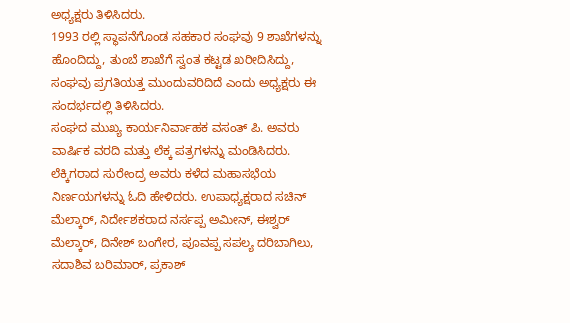ಅಧ್ಯಕ್ಷರು ತಿಳಿಸಿದರು.
1993 ರಲ್ಲಿ ಸ್ಥಾಪನೆಗೊಂಡ ಸಹಕಾರ ಸಂಘವು 9 ಶಾಖೆಗಳನ್ನು ಹೊಂದಿದ್ದು, ತುಂಬೆ ಶಾಖೆಗೆ ಸ್ವಂತ ಕಟ್ಟಡ ಖರೀದಿಸಿದ್ದು, ಸಂಘವು ಪ್ರಗತಿಯತ್ತ ಮುಂದುವರಿದಿದೆ ಎಂದು ಅಧ್ಯಕ್ಷರು ಈ ಸಂದರ್ಭದಲ್ಲಿ ತಿಳಿಸಿದರು.
ಸಂಘದ ಮುಖ್ಯ ಕಾರ್ಯನಿರ್ವಾಹಕ ವಸಂತ್ ಪಿ. ಅವರು ವಾರ್ಷಿಕ ವರದಿ ಮತ್ತು ಲೆಕ್ಕ ಪತ್ರಗಳನ್ನು ಮಂಡಿಸಿದರು. ಲೆಕ್ಕಿಗರಾದ ಸುರೇಂದ್ರ ಅವರು ಕಳೆದ ಮಹಾಸಭೆಯ ನಿರ್ಣಯಗಳನ್ನು ಓದಿ ಹೇಳಿದರು. ಉಪಾಧ್ಯಕ್ಷರಾದ ಸಚಿನ್ ಮೆಲ್ಕಾರ್, ನಿರ್ದೇಶಕರಾದ ನರ್ಸಪ್ಪ ಅಮೀನ್, ಈಶ್ವರ್ ಮೆಲ್ಕಾರ್, ದಿನೇಶ್ ಬಂಗೇರ, ಪೂವಪ್ಪ ಸಪಲ್ಯ ದರಿಬಾಗಿಲು, ಸದಾಶಿವ ಬರಿಮಾರ್, ಪ್ರಕಾಶ್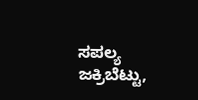ಸಪಲ್ಯ ಜಕ್ರಿಬೆಟ್ಟು,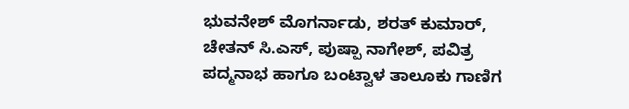ಭುವನೇಶ್ ಮೊಗರ್ನಾಡು, ಶರತ್ ಕುಮಾರ್, ಚೇತನ್ ಸಿ.ಎಸ್, ಪುಷ್ಪಾ ನಾಗೇಶ್, ಪವಿತ್ರ ಪದ್ಮನಾಭ ಹಾಗೂ ಬಂಟ್ವಾಳ ತಾಲೂಕು ಗಾಣಿಗ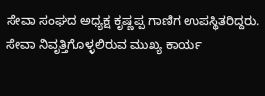ಸೇವಾ ಸಂಘದ ಅಧ್ಯಕ್ಷ ಕೃಷ್ಣಪ್ಪ ಗಾಣಿಗ ಉಪಸ್ಥಿತರಿದ್ದರು.
ಸೇವಾ ನಿವೃತ್ತಿಗೊಳ್ಳಲಿರುವ ಮುಖ್ಯ ಕಾರ್ಯ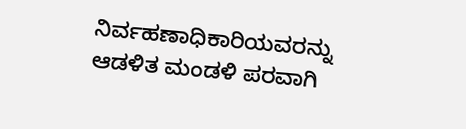ನಿರ್ವಹಣಾಧಿಕಾರಿಯವರನ್ನು ಆಡಳಿತ ಮಂಡಳಿ ಪರವಾಗಿ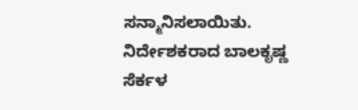ಸನ್ಮಾನಿಸಲಾಯಿತು. ನಿರ್ದೇಶಕರಾದ ಬಾಲಕೃಷ್ಣ ಸೆರ್ಕಳ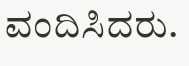ವಂದಿಸಿದರು.